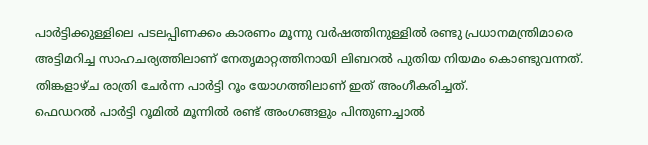പാർട്ടിക്കുള്ളിലെ പടലപ്പിണക്കം കാരണം മൂന്നു വർഷത്തിനുള്ളിൽ രണ്ടു പ്രധാനമന്ത്രിമാരെ അട്ടിമറിച്ച സാഹചര്യത്തിലാണ് നേതൃമാറ്റത്തിനായി ലിബറൽ പുതിയ നിയമം കൊണ്ടുവന്നത്.
തിങ്കളാഴ്ച രാത്രി ചേർന്ന പാർട്ടി റൂം യോഗത്തിലാണ് ഇത് അംഗീകരിച്ചത്.
ഫെഡറൽ പാർട്ടി റൂമിൽ മൂന്നിൽ രണ്ട് അംഗങ്ങളും പിന്തുണച്ചാൽ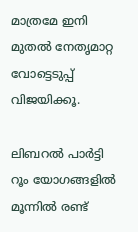മാത്രമേ ഇനി മുതൽ നേതൃമാറ്റ വോട്ടെടുപ്പ് വിജയിക്കൂ.

ലിബറൽ പാർട്ടി റൂം യോഗങ്ങളിൽ മൂന്നിൽ രണ്ട്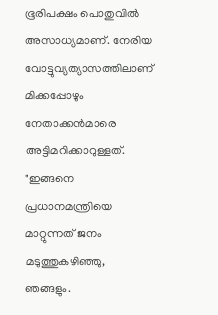ഭൂരിപക്ഷം പൊതുവിൽ അസാധ്യമാണ്. നേരിയ വോട്ടുവ്യത്യാസത്തിലാണ് മിക്കപ്പോഴും നേതാക്കൻമാരെ അട്ടിമറിക്കാറുള്ളത്.
"ഇങ്ങനെ പ്രധാനമന്ത്രിയെ മാറ്റുന്നത് ജനം മടുത്തുകഴിഞ്ഞു, ഞങ്ങളും.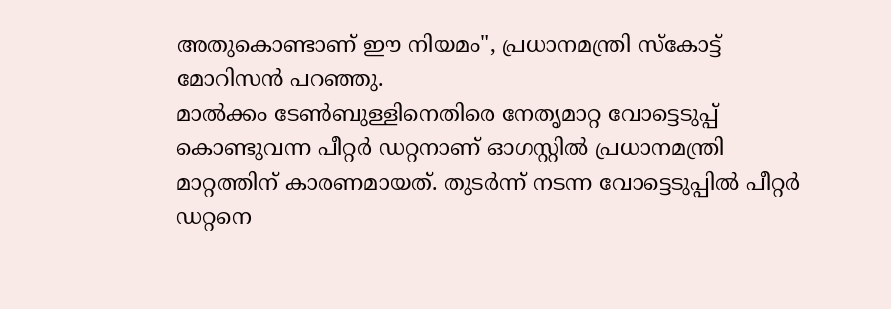അതുകൊണ്ടാണ് ഈ നിയമം", പ്രധാനമന്ത്രി സ്കോട്ട് മോറിസൻ പറഞ്ഞു.
മാൽക്കം ടേൺബുള്ളിനെതിരെ നേതൃമാറ്റ വോട്ടെടുപ്പ് കൊണ്ടുവന്ന പീറ്റർ ഡറ്റനാണ് ഓഗസ്റ്റിൽ പ്രധാനമന്ത്രി മാറ്റത്തിന് കാരണമായത്. തുടർന്ന് നടന്ന വോട്ടെടുപ്പിൽ പീറ്റർ ഡറ്റനെ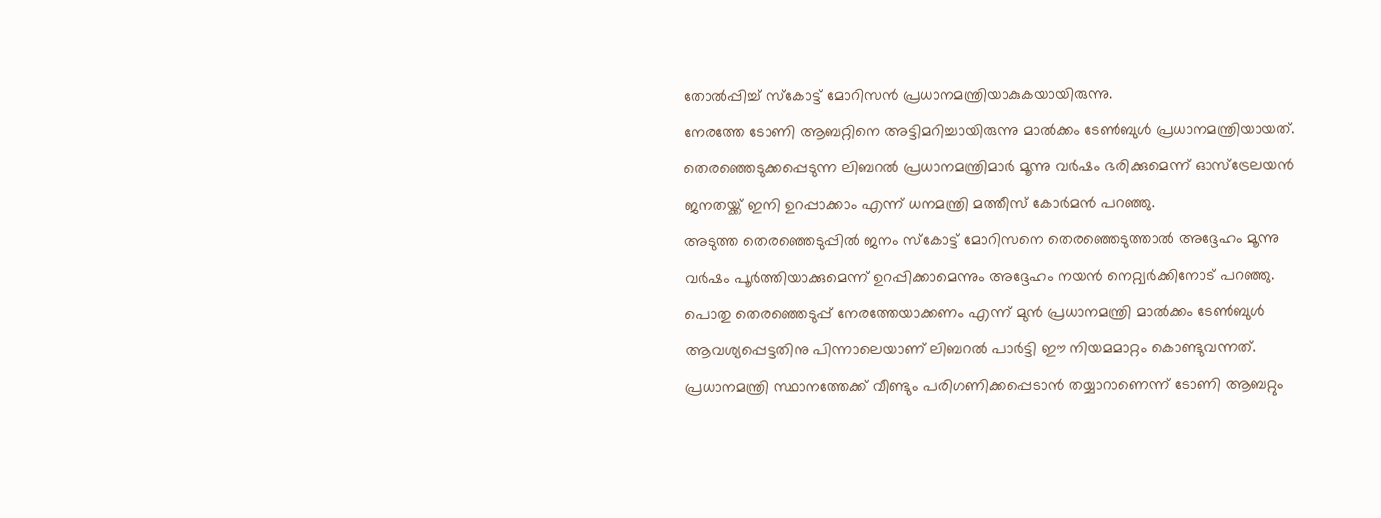തോൽപ്പിച്ച് സ്കോട്ട് മോറിസൻ പ്രധാനമന്ത്രിയാകുകയായിരുന്നു.
നേരത്തേ ടോണി ആബറ്റിനെ അട്ടിമറിച്ചായിരുന്നു മാൽക്കം ടേൺബുൾ പ്രധാനമന്ത്രിയായത്.
തെരഞ്ഞെടുക്കപ്പെടുന്ന ലിബറൽ പ്രധാനമന്ത്രിമാർ മൂന്നു വർഷം ഭരിക്കുമെന്ന് ഓസ്ട്രേലയൻ ജനതയ്ക്ക് ഇനി ഉറപ്പാക്കാം എന്ന് ധനമന്ത്രി മത്തീസ് കോർമൻ പറഞ്ഞു.
അടുത്ത തെരഞ്ഞെടുപ്പിൽ ജനം സ്കോട്ട് മോറിസനെ തെരഞ്ഞെടുത്താൽ അദ്ദേഹം മൂന്നു വർഷം പൂർത്തിയാക്കുമെന്ന് ഉറപ്പിക്കാമെന്നും അദ്ദേഹം നയൻ നെറ്റ്വർക്കിനോട് പറഞ്ഞു.
പൊതു തെരഞ്ഞെടുപ്പ് നേരത്തേയാക്കണം എന്ന് മുൻ പ്രധാനമന്ത്രി മാൽക്കം ടേൺബുൾ ആവശ്യപ്പെട്ടതിനു പിന്നാലെയാണ് ലിബറൽ പാർട്ടി ഈ നിയമമാറ്റം കൊണ്ടുവന്നത്.
പ്രധാനമന്ത്രി സ്ഥാനത്തേക്ക് വീണ്ടും പരിഗണിക്കപ്പെടാൻ തയ്യാറാണെന്ന് ടോണി ആബറ്റും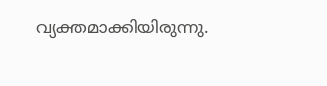വ്യക്തമാക്കിയിരുന്നു.